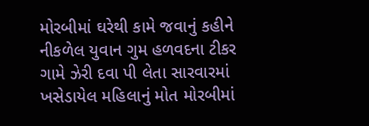મોરબીમાં ઘરેથી કામે જવાનું કહીને નીકળેલ યુવાન ગુમ હળવદના ટીકર ગામે ઝેરી દવા પી લેતા સારવારમાં ખસેડાયેલ મહિલાનું મોત મોરબીમાં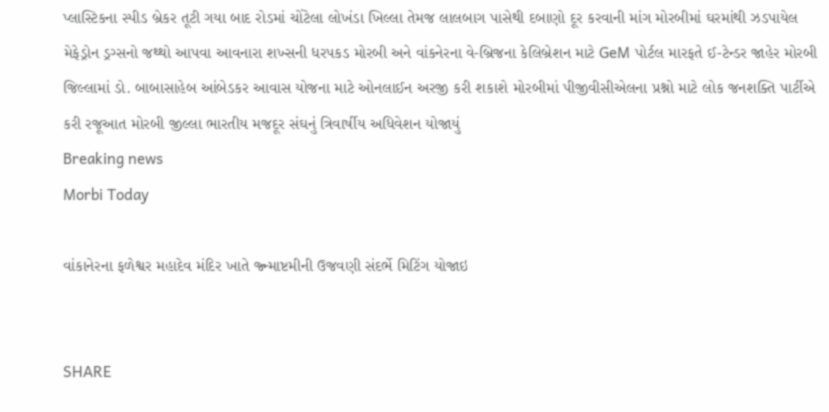પ્લાસ્ટિકના સ્પીડ બ્રેકર તૂટી ગયા બાદ રોડમાં ચોંટેલા લોખંડા ખિલ્લા તેમજ લાલબાગ પાસેથી દબાણો દૂર કરવાની માંગ મોરબીમાં ઘરમાંથી ઝડપાયેલ મેફેડ્રોન ડ્રગ્સનો જથ્થો આપવા આવનારા શખ્સની ધરપકડ મોરબી અને વાંકનેરના વે-બ્રિજના કેલિબ્રેશન માટે GeM પોર્ટલ મારફતે ઈ-ટેન્ડર જાહેર મોરબી જિલ્લામાં ડો. બાબાસાહેબ આંબેડકર આવાસ યોજના માટે ઓનલાઈન અરજી કરી શકાશે મોરબીમાં પીજીવીસીએલના પ્રશ્નો માટે લોક જનશક્તિ પાર્ટીએ કરી રજૂઆત મોરબી જીલ્લા ભારતીય મજદૂર સંઘનું ત્રિવાર્ષીય અધિવેશન યોજાયું
Breaking news
Morbi Today

વાંકાનેરના ફળેશ્વર મહાદેવ મંદિર ખાતે જ્ન્માષ્ટમીની ઉજવણી સંદર્ભે મિટિંગ યોજાઇ


SHARE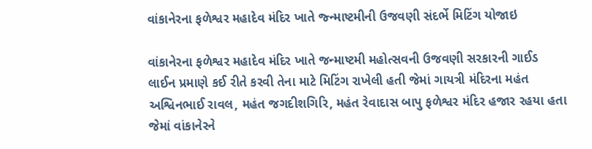વાંકાનેરના ફળેશ્વર મહાદેવ મંદિર ખાતે જ્ન્માષ્ટમીની ઉજવણી સંદર્ભે મિટિંગ યોજાઇ

વાંકાનેરના ફળેશ્વર મહાદેવ મંદિર ખાતે જન્માષ્ટમી મહોત્સવની ઉજવણી સરકારની ગાઈડ લાઈન પ્રમાણે કઈ રીતે કરવી તેના માટે મિટિંગ રાખેલી હતી જેમાં ગાયત્રી મંદિરના મહંત અશ્વિનભાઈ રાવલ, મહંત જગદીશગિરિ, મહંત રેવાદાસ બાપુ ફળેશ્વર મંદિર હજાર રહયા હતા જેમાં વાંકાનેરને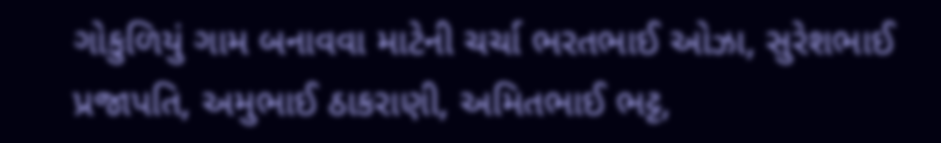ગોકુળિયું ગામ બનાવવા માટેની ચર્ચા ભરતભાઈ ઓઝા, સુરેશભાઈ પ્રજાપતિ, અમુભાઈ ઠાકરાણી, અમિતભાઈ ભટ્ટ,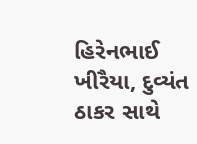હિરેનભાઈ ખીરૈયા, દુવ્યંત ઠાકર સાથે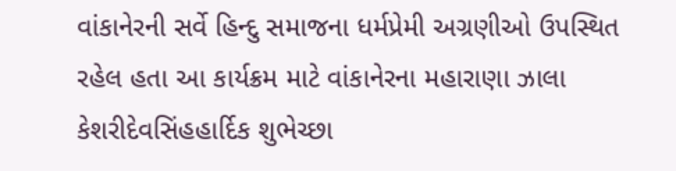વાંકાનેરની સર્વે હિન્દુ સમાજના ધર્મપ્રેમી અગ્રણીઓ ઉપસ્થિત રહેલ હતા આ કાર્યક્રમ માટે વાંકાનેરના મહારાણા ઝાલા કેશરીદેવસિંહહાર્દિક શુભેચ્છા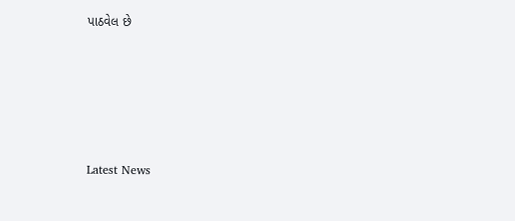પાઠવેલ છે






Latest News